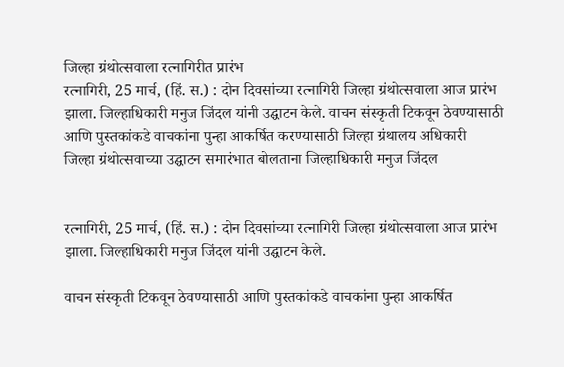जिल्हा ग्रंथोत्सवाला रत्नागिरीत प्रारंभ
रत्नागिरी, 25 मार्च, (हिं. स.) : दोन दिवसांच्या रत्नागिरी जिल्हा ग्रंथोत्सवाला आज प्रारंभ झाला. जिल्हाधिकारी मनुज जिंदल यांनी उद्घाटन केले. वाचन संस्कृती टिकवून ठेवण्यासाठी आणि पुस्तकांकडे वाचकांना पुन्हा आकर्षित करण्यासाठी जिल्हा ग्रंथालय अधिकारी
जिल्हा ग्रंथोत्सवाच्या उद्घाटन समारंभात बोलताना जिल्हाधिकारी मनुज जिंदल


रत्नागिरी, 25 मार्च, (हिं. स.) : दोन दिवसांच्या रत्नागिरी जिल्हा ग्रंथोत्सवाला आज प्रारंभ झाला. जिल्हाधिकारी मनुज जिंदल यांनी उद्घाटन केले.

वाचन संस्कृती टिकवून ठेवण्यासाठी आणि पुस्तकांकडे वाचकांना पुन्हा आकर्षित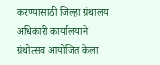करण्यासाठी जिल्हा ग्रंथालय अधिकारी कार्यालयाने ग्रंथोत्सव आयोजित केला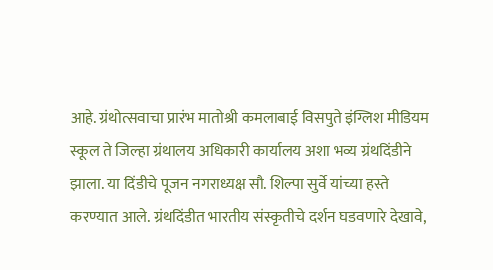आहे. ग्रंथोत्सवाचा प्रारंभ मातोश्री कमलाबाई विसपुते इंग्लिश मीडियम स्कूल ते जिल्हा ग्रंथालय अधिकारी कार्यालय अशा भव्य ग्रंथदिंडीने झाला. या दिंडीचे पूजन नगराध्यक्ष सौ. शिल्पा सुर्वे यांच्या हस्ते करण्यात आले. ग्रंथदिंडीत भारतीय संस्कृतीचे दर्शन घडवणारे देखावे,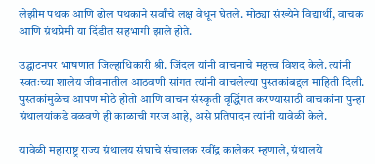लेझीम पथक आणि ढोल पथकाने सर्वांचे लक्ष वेधून घेतले. मोठ्या संख्येने विद्यार्थी, वाचक आणि ग्रंथप्रेमी या दिंडीत सहभागी झाले होते.

उद्घाटनपर भाषणात जिल्हाधिकारी श्री. जिंदल यांनी वाचनाचे महत्त्व विशद केले. त्यांनी स्वतःच्या शालेय जीवनातील आठवणी सांगत त्यांनी वाचलेल्या पुस्तकांबद्दल माहिती दिली. पुस्तकांमुळेच आपण मोठे होतो आणि वाचन संस्कृती वृद्धिंगत करण्यासाठी वाचकांना पुन्हा ग्रंथालयांकडे वळवणे ही काळाची गरज आहे, असे प्रतिपादन त्यांनी यावेळी केले.

यावेळी महाराष्ट्र राज्य ग्रंथालय संघाचे संचालक रवींद्र कालेकर म्हणाले, ग्रंथालये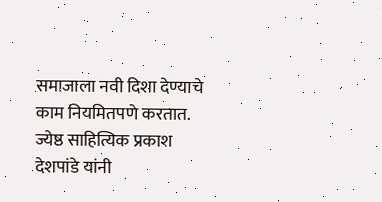समाजाला नवी दिशा देण्याचे काम नियमितपणे करतात. ज्येष्ठ साहित्यिक प्रकाश देशपांडे यांनी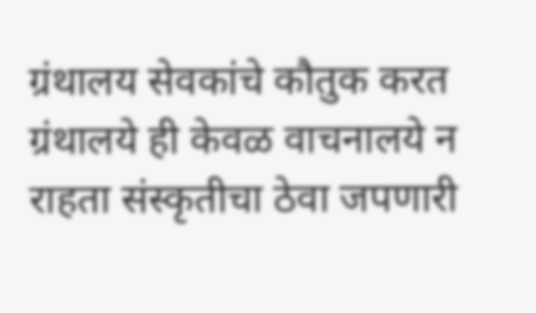ग्रंथालय सेवकांचे कौतुक करत ग्रंथालये ही केवळ वाचनालये न राहता संस्कृतीचा ठेवा जपणारी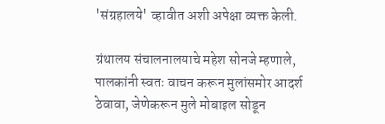'संग्रहालये' व्हावीत अशी अपेक्षा व्यक्त केली.

ग्रंथालय संचालनालयाचे महेश सोनजे म्हणाले, पालकांनी स्वतः वाचन करून मुलांसमोर आदर्श ठेवावा, जेणेकरून मुले मोबाइल सोडून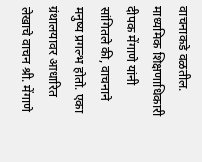वाचनाकडे वळतील. माध्यमिक शिक्षणाधिकारी दीपक मेंगाणे यांनी सांगितले की, वाचनाने मनुष्य प्रगल्भ होतो. एका ग्रंथालयावर आधारित लेखाचे वाचन श्री. मेंगाणे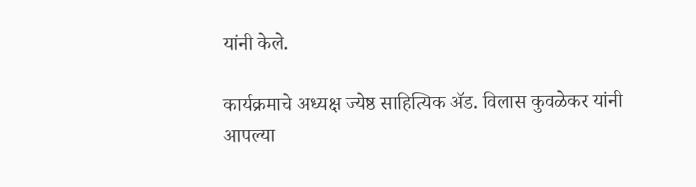यांनी केले.

कार्यक्रमाचे अध्यक्ष ज्येष्ठ साहित्यिक ॲड. विलास कुवळेकर यांनी आपल्या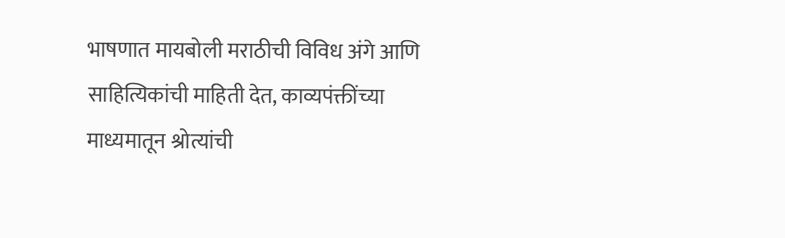भाषणात मायबोली मराठीची विविध अंगे आणि साहित्यिकांची माहिती देत, काव्यपंक्तींच्या माध्यमातून श्रोत्यांची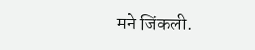मने जिंकली.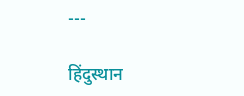---

हिंदुस्थान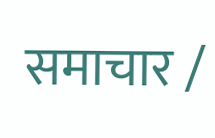समाचार /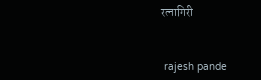रत्नागिरी


 rajesh pande